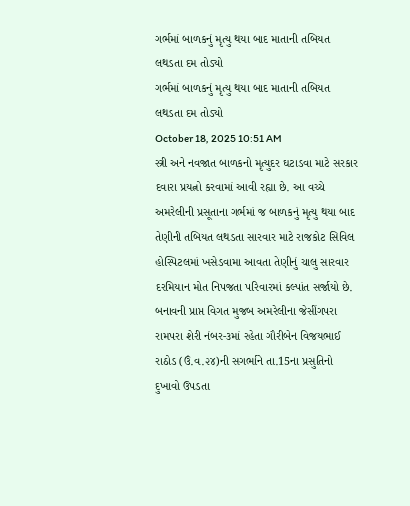ગર્ભમાં બાળકનું મૃત્યુ થયા બાદ માતાની તબિયત લથડતા દમ તોડ્યો
ગર્ભમાં બાળકનું મૃત્યુ થયા બાદ માતાની તબિયત લથડતા દમ તોડ્યો
October 18, 2025 10:51 AM
સ્ત્રી અને નવજાત બાળકનો મૃત્યુદર ઘટાડવા માટે સરકાર દવારા પ્રયત્નો કરવામાં આવી રહ્યા છે. આ વચ્ચે અમરેલીની પ્રસૂતાના ગર્ભમાં જ બાળકનું મૃત્યુ થયા બાદ તેણીની તબિયત લથડતા સારવાર માટે રાજકોટ સિવિલ હોસ્પિટલમાં ખસેડવામા આવતા તેણીનું ચાલુ સારવાર દરમિયાન મોત નિપજતા પરિવારમાં કલ્પાંત સર્જાયો છે.
બનાવની પ્રાપ્ત વિગત મુજબ અમરેલીના જેસીંગપરા રામપરા શેરી નંબર-૩માં રહેતા ગૌરીબેન વિજયભાઈ રાઠોડ (ઉં.વ.૨૪)ની સગર્ભાને તા.15ના પ્રસુતિનો દુખાવો ઉપડતા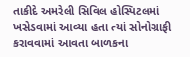તાકીદે અમરેલી સિવિલ હોસ્પિટલમાં ખસેડવામાં આવ્યા હતા ત્યાં સોનોગ્રાફી કરાવવામાં આવતા બાળકના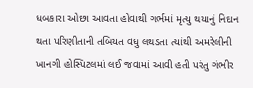ધબકારા ઓછા આવતા હોવાથી ગર્ભમાં મૃત્યુ થયાનું નિદાન થતા પરિણીતાની તબિયત વધુ લથડતા ત્યાંથી અમરેલીની ખાનગી હોસ્પિટલમાં લઈ જવામાં આવી હતી પરંતુ ગંભીર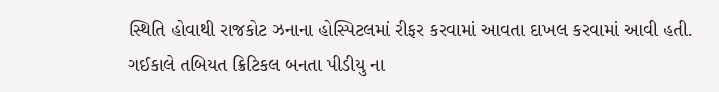સ્થિતિ હોવાથી રાજકોટ ઝનાના હોસ્પિટલમાં રીફર કરવામાં આવતા દાખલ કરવામાં આવી હતી. ગઈકાલે તબિયત ક્રિટિકલ બનતા પીડીયુ ના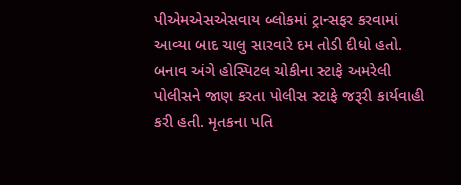પીએમએસએસવાય બ્લોકમાં ટ્રાન્સફર કરવામાં આવ્યા બાદ ચાલુ સારવારે દમ તોડી દીધો હતો. બનાવ અંગે હોસ્પિટલ ચોકીના સ્ટાફે અમરેલી પોલીસને જાણ કરતા પોલીસ સ્ટાફે જરૂરી કાર્યવાહી કરી હતી. મૃતકના પતિ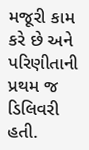મજૂરી કામ કરે છે અને પરિણીતાની પ્રથમ જ ડિલિવરી હતી.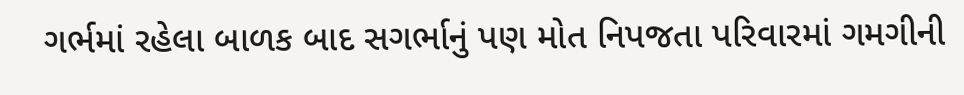ગર્ભમાં રહેલા બાળક બાદ સગર્ભાનું પણ મોત નિપજતા પરિવારમાં ગમગીની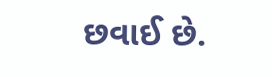છવાઈ છે.